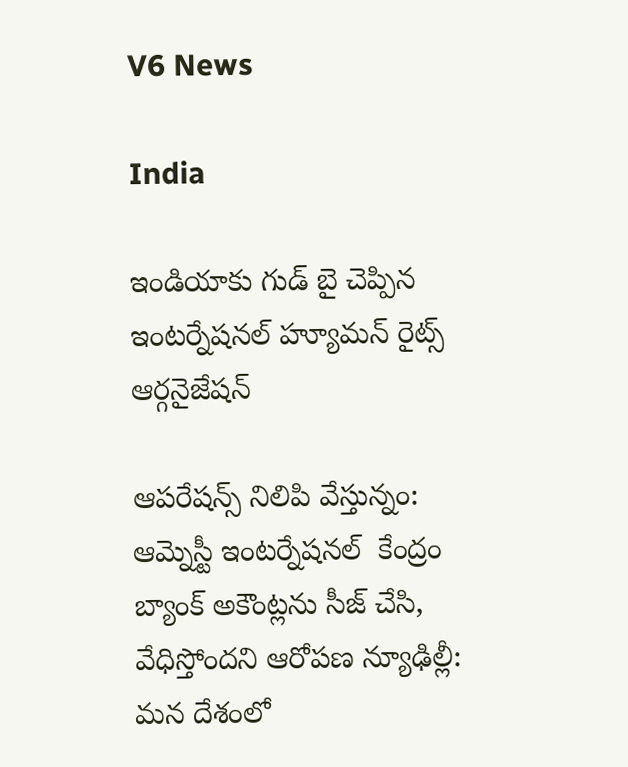V6 News

India

ఇండియాకు గుడ్ బై చెప్పిన ఇంటర్నేషనల్ హ్యూమన్ రైట్స్ ఆర్గనైజేషన్

ఆపరేషన్స్ నిలిపి వేస్తున్నం: ఆమ్నెస్టీ ఇంటర్నేషనల్  కేంద్రం బ్యాంక్ అకౌంట్లను సీజ్ చేసి, వేధిస్తోందని ఆరోపణ న్యూఢిల్లీ: మన దేశంలో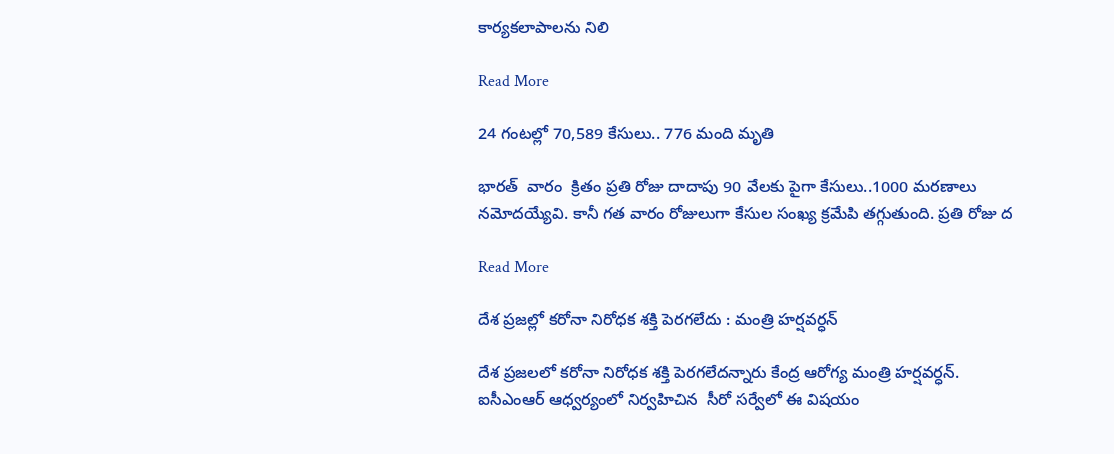కార్యకలాపాలను నిలి

Read More

24 గంటల్లో 70,589 కేసులు.. 776 మంది మృతి

భారత్  వారం  క్రితం ప్రతి రోజు దాదాపు 90 వేలకు పైగా కేసులు..1000 మరణాలు నమోదయ్యేవి. కానీ గత వారం రోజులుగా కేసుల సంఖ్య క్రమేపి తగ్గుతుంది. ప్రతి రోజు ద

Read More

దేశ ప్రజల్లో కరోనా నిరోధక శక్తి పెరగలేదు : మంత్రి హర్షవర్ధన్

దేశ ప్రజలలో కరోనా నిరోధక శక్తి పెరగలేదన్నారు కేంద్ర ఆరోగ్య మంత్రి హర్షవర్ధన్. ఐసీఎంఆర్ ఆధ్వర్యంలో నిర్వహిచిన  సీరో సర్వేలో ఈ విషయం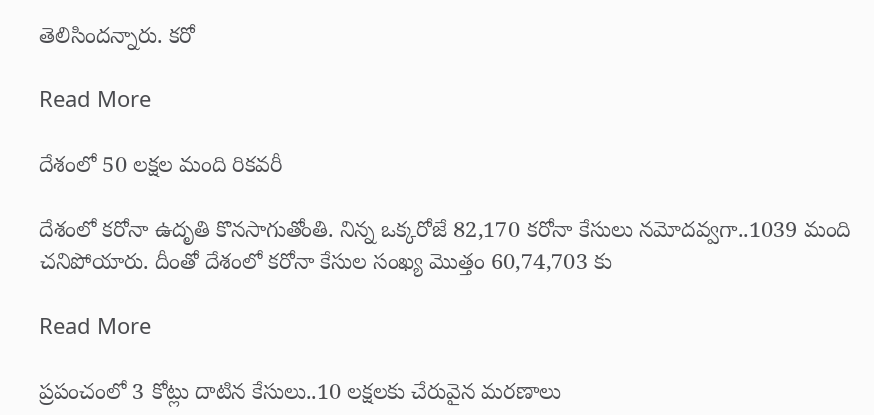తెలిసిందన్నారు. కరో

Read More

దేశంలో 50 లక్షల మంది రికవరీ

దేశంలో కరోనా ఉదృతి కొనసాగుతోంతి. నిన్న ఒక్కరోజే 82,170 కరోనా కేసులు నమోదవ్వగా..1039 మంది చనిపోయారు. దీంతో దేశంలో కరోనా కేసుల సంఖ్య మొత్తం 60,74,703 కు

Read More

ప్రపంచంలో 3 కోట్లు దాటిన కేసులు..10 లక్షలకు చేరువైన మరణాలు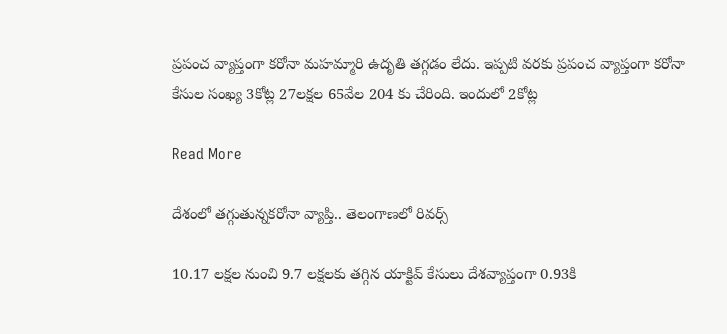ప్రపంచ వ్యాప్తంగా కరోనా మహమ్మారి ఉదృతి తగ్గడం లేదు. ఇప్పటి వరకు ప్రపంచ వ్యాప్తంగా కరోనా కేసుల సంఖ్య 3కోట్ల 27లక్షల 65వేల 204 కు చేరింది. ఇందులో 2కోట్ల

Read More

దేశంలో తగ్గుతున్నకరోనా వ్యాప్తి.. తెలంగాణలో రివర్స్

10.17 లక్షల నుంచి 9.7 లక్షలకు తగ్గిన యాక్టివ్ కేసులు దేశవ్యాప్తంగా 0.93కి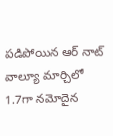పడిపోయిన ఆర్ నాట్ వాల్యూ మార్చిలో 1.7గా నమోదైన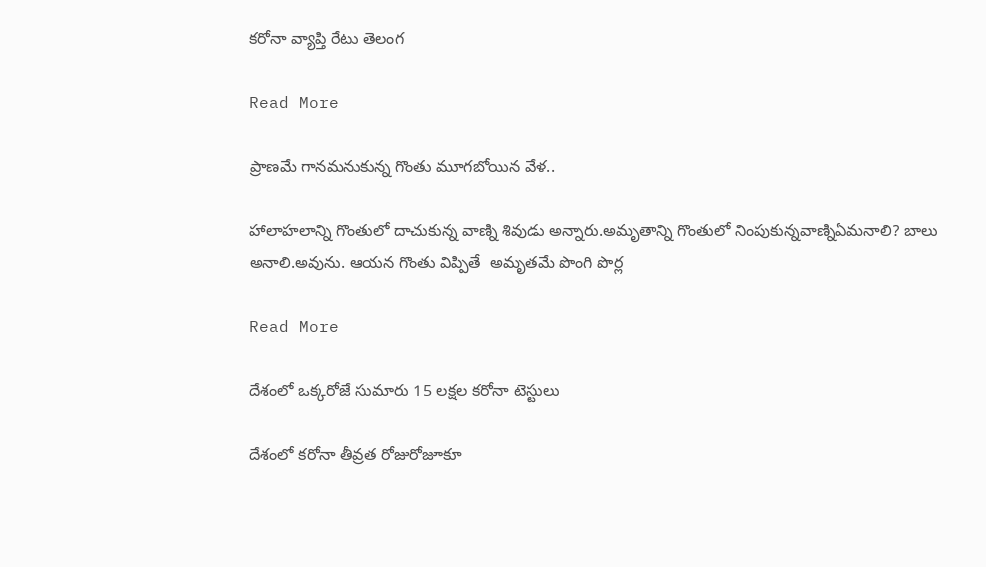కరోనా వ్యాప్తి రేటు తెలంగ

Read More

ప్రాణమే గానమనుకున్న గొంతు మూగబోయిన వేళ..

హాలాహలాన్ని గొంతులో దాచుకున్న వాణ్ని శివుడు అన్నారు.అమృతాన్ని గొంతులో నింపుకున్నవాణ్నిఏమనాలి? బాలు అనాలి.అవును. ఆయన గొంతు విప్పితే  అమృతమే పొంగి పొర్ల

Read More

దేశంలో ఒక్కరోజే సుమారు 15 లక్షల కరోనా టెస్టులు

దేశంలో కరోనా తీవ్రత రోజురోజూకూ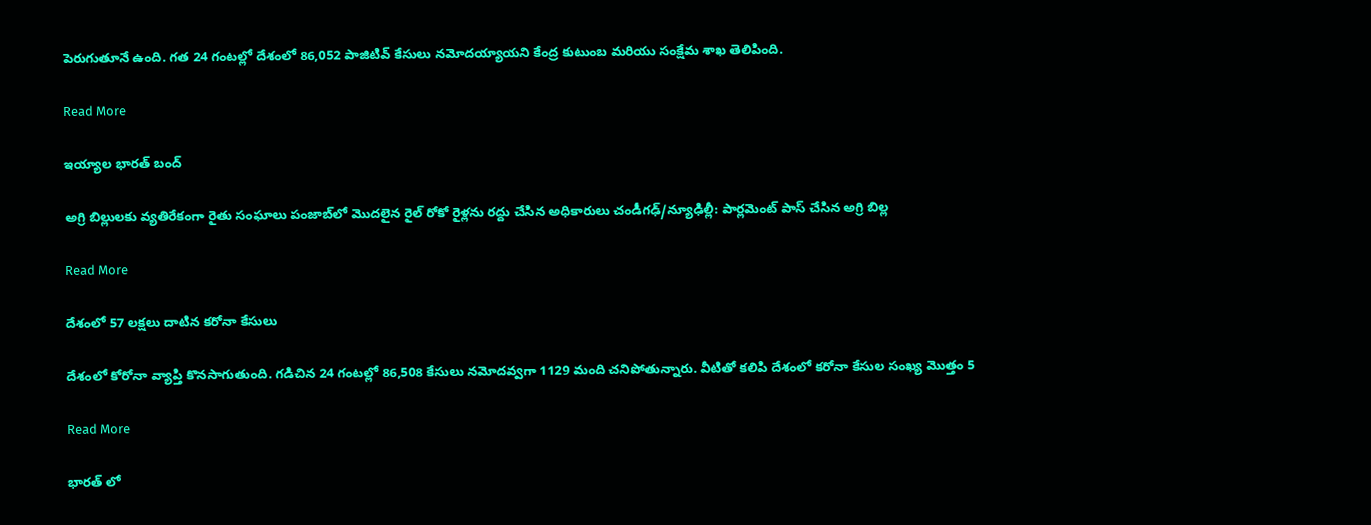పెరుగుతూనే ఉంది. గ‌త 24 గంట‌ల్లో దేశంలో 86,052 పాజిటివ్ కేసులు న‌మోద‌య్యాయని కేంద్ర కుటుంబ మరియు సంక్షేమ శాఖ తెలిపింది.

Read More

ఇయ్యాల భారత్ బంద్

అగ్రి బిల్లులకు వ్యతిరేకంగా రైతు సంఘాలు పంజాబ్‌లో మొదలైన రైల్ రోకో రైళ్లను రద్దు చేసిన అధికారులు చండీగఢ్/న్యూఢిల్లీ: పార్లమెంట్ పాస్ చేసిన అగ్రి బిల్ల

Read More

దేశంలో 57 లక్షలు దాటిన కరోనా కేసులు

దేశంలో కోరోనా వ్యాప్తి కొనసాగుతుంది. గడిచిన 24 గంటల్లో 86,508 కేసులు నమోదవ్వగా 1129 మంది చనిపోతున్నారు. వీటితో కలిపి దేశంలో కరోనా కేసుల సంఖ్య మొత్తం 5

Read More

భారత్ లో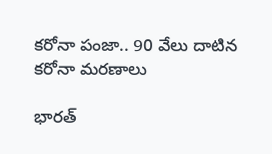కరోనా పంజా.. 90 వేలు దాటిన కరోనా మరణాలు

భారత్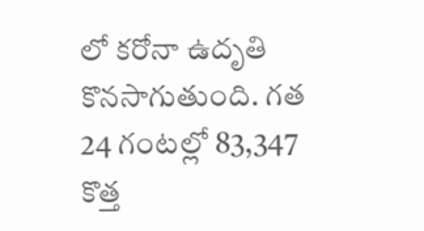లో కరోనా ఉదృతి కొనసాగుతుంది. గత 24 గంటల్లో 83,347 కొత్త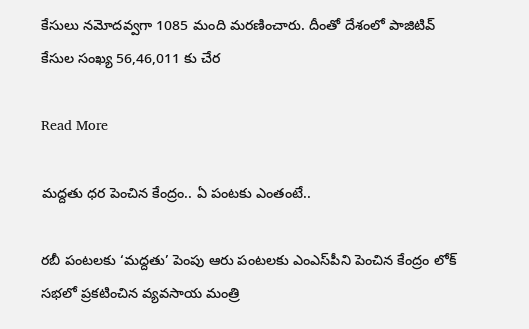కేసులు నమోదవ్వగా 1085 మంది మరణించారు. దీంతో దేశంలో పాజిటివ్ కేసుల సంఖ్య 56,46,011 కు చేర

Read More

మద్దతు ధర పెంచిన కేంద్రం.. ఏ పంటకు ఎంతంటే..

రబీ పంటలకు ‘మద్దతు’ పెంపు ఆరు పంటలకు ఎంఎస్‌పీని పెంచిన కేంద్రం లోక్ సభలో ప్రకటించిన వ్యవసాయ మంత్రి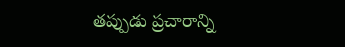తప్పుడు ప్రచారాన్ని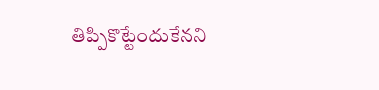తిప్పికొట్టేందుకేనని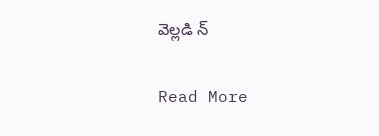వెల్లడి న్

Read More